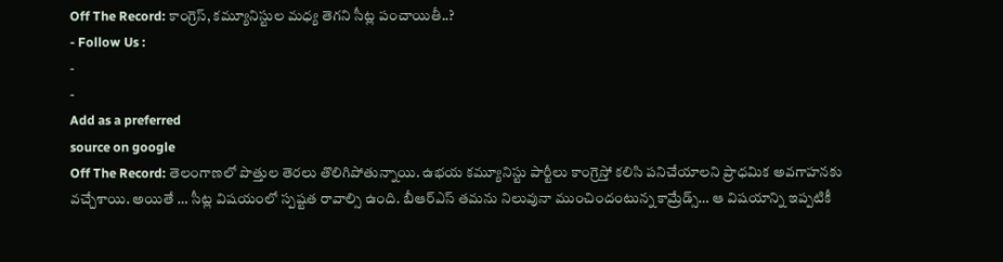Off The Record: కాంగ్రెస్, కమ్యూనిస్టుల మధ్య తెగని సీట్ల పంచాయితీ..?
- Follow Us :
-
-
Add as a preferred
source on google
Off The Record: తెలంగాణలో పొత్తుల తెరలు తొలిగిపోతున్నాయి. ఉభయ కమ్యూనిస్టు పార్టీలు కాంగ్రెస్తో కలిసి పనిచేయాలని ప్రాధమిక అవగాహనకు వచ్చేశాయి. అయితే … సీట్ల విషయంలో స్పష్టత రావాల్సి ఉంది. బీఆర్ఎస్ తమను నిలువునా ముంచిందంటున్న కామ్రేడ్స్… ఆ విషయాన్ని ఇప్పటికీ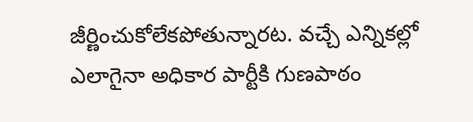జీర్ణించుకోలేకపోతున్నారట. వచ్చే ఎన్నికల్లో ఎలాగైనా అధికార పార్టీకి గుణపాఠం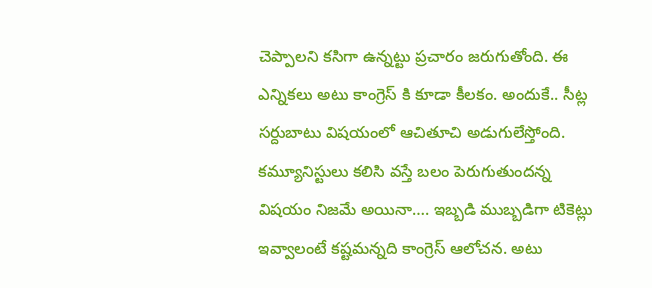చెప్పాలని కసిగా ఉన్నట్టు ప్రచారం జరుగుతోంది. ఈ ఎన్నికలు అటు కాంగ్రెస్ కి కూడా కీలకం. అందుకే.. సీట్ల సర్దుబాటు విషయంలో ఆచితూచి అడుగులేస్తోంది. కమ్యూనిస్టులు కలిసి వస్తే బలం పెరుగుతుందన్న విషయం నిజమే అయినా…. ఇబ్బడి ముబ్బడిగా టికెట్లు ఇవ్వాలంటే కష్టమన్నది కాంగ్రెస్ ఆలోచన. అటు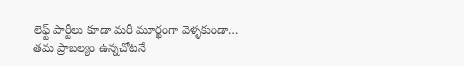లెఫ్ట్ పార్టీలు కూడా మరీ మూర్ఖంగా వెళ్ళకుండా… తమ ప్రాబల్యం ఉన్నచోటనే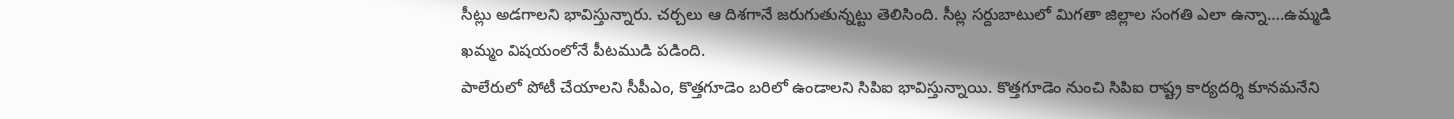సీట్లు అడగాలని భావిస్తున్నారు. చర్చలు ఆ దిశగానే జరుగుతున్నట్టు తెలిసింది. సీట్ల సర్దుబాటులో మిగతా జిల్లాల సంగతి ఎలా ఉన్నా….ఉమ్మడి ఖమ్మం విషయంలోనే పీటముడి పడింది.
పాలేరులో పోటీ చేయాలని సీపీఎం, కొత్తగూడెం బరిలో ఉండాలని సిపిఐ భావిస్తున్నాయి. కొత్తగూడెం నుంచి సిపిఐ రాష్ట్ర కార్యదర్శి కూనమనేని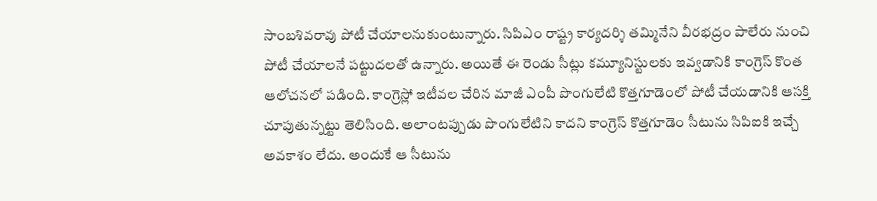సాంబశివరావు పోటీ చేయాలనుకుంటున్నారు. సిపిఎం రాష్ట్ర కార్యదర్శి తమ్మినేని వీరభద్రం పాలేరు నుంచి పోటీ చేయాలనే పట్టుదలతో ఉన్నారు. అయితే ఈ రెండు సీట్లు కమ్యూనిస్టులకు ఇవ్వడానికి కాంగ్రెస్ కొంత ఆలోచనలో పడింది. కాంగ్రెస్లో ఇటీవల చేరిన మాజీ ఎంపీ పొంగులేటి కొత్తగూడెంలో పోటీ చేయడానికి ఆసక్తి చూపుతున్నట్టు తెలిసింది. అలాంటప్పుడు పొంగులేటిని కాదని కాంగ్రెస్ కొత్తగూడెం సీటును సిపిఐకి ఇచ్చే అవకాశం లేదు. అందుకే ఆ సీటును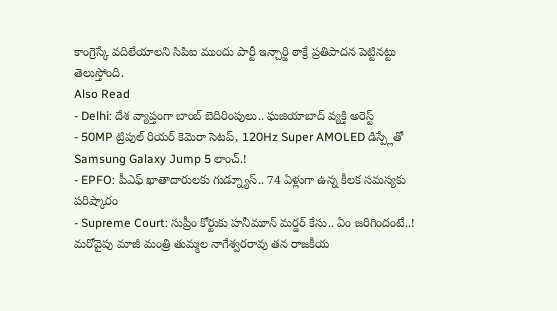కాంగ్రెస్కే వదిలేయాలని సిపిఐ ముందు పార్టీ ఇన్చార్జి ఠాక్రే ప్రతిపాదన పెట్టినట్టు తెలుస్తోంది.
Also Read
- Delhi: దేశ వ్యాప్తంగా బాంబ్ బెదిరింపులు.. ఘజియాబాద్ వ్యక్తి అరెస్ట్
- 50MP ట్రిపుల్ రియర్ కెమెరా సెటప్, 120Hz Super AMOLED డిస్ప్లేతో Samsung Galaxy Jump 5 లాంచ్.!
- EPFO: పీఎఫ్ ఖాతాదారులకు గుడ్న్యూస్.. 74 ఏళ్లుగా ఉన్న కీలక సమస్యకు పరిష్కారం
- Supreme Court: సుప్రీం కోర్టుకు హనీమూన్ మర్డర్ కేసు.. ఏం జరిగిందంటే..!
మరోవైపు మాజీ మంత్రి తుమ్మల నాగేశ్వరరావు తన రాజకీయ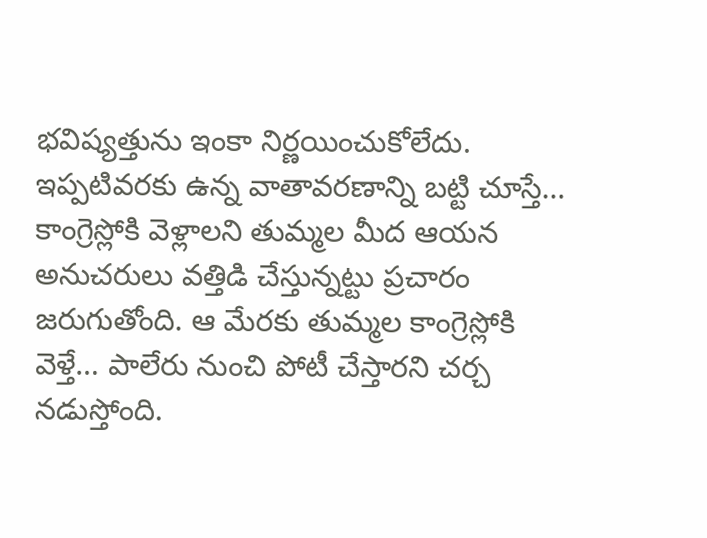భవిష్యత్తును ఇంకా నిర్ణయించుకోలేదు. ఇప్పటివరకు ఉన్న వాతావరణాన్ని బట్టి చూస్తే… కాంగ్రెస్లోకి వెళ్లాలని తుమ్మల మీద ఆయన అనుచరులు వత్తిడి చేస్తున్నట్టు ప్రచారం జరుగుతోంది. ఆ మేరకు తుమ్మల కాంగ్రెస్లోకి వెళ్తే… పాలేరు నుంచి పోటీ చేస్తారని చర్చ నడుస్తోంది.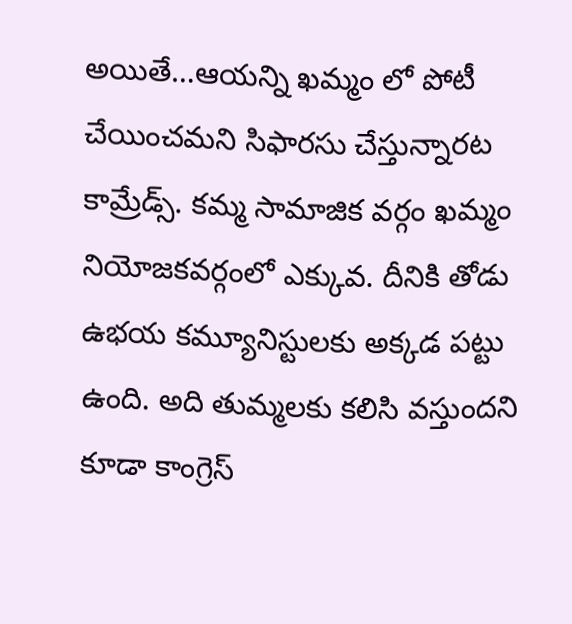అయితే…ఆయన్ని ఖమ్మం లో పోటీ చేయించమని సిఫారసు చేస్తున్నారట కామ్రేడ్స్. కమ్మ సామాజిక వర్గం ఖమ్మం నియోజకవర్గంలో ఎక్కువ. దీనికి తోడు ఉభయ కమ్యూనిస్టులకు అక్కడ పట్టు ఉంది. అది తుమ్మలకు కలిసి వస్తుందని కూడా కాంగ్రెస్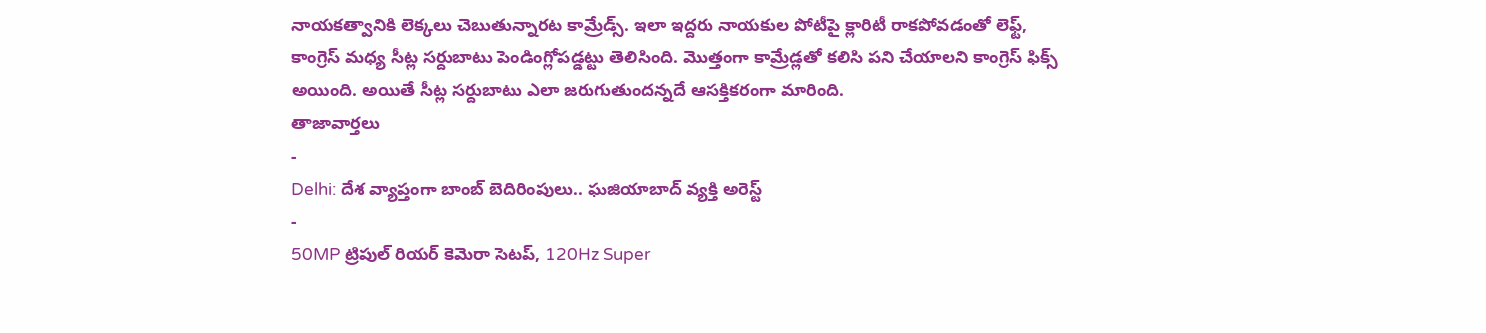నాయకత్వానికి లెక్కలు చెబుతున్నారట కామ్రేడ్స్. ఇలా ఇద్దరు నాయకుల పోటీపై క్లారిటీ రాకపోవడంతో లెఫ్ట్, కాంగ్రెస్ మధ్య సీట్ల సర్దుబాటు పెండింగ్లోపడ్డట్టు తెలిసింది. మొత్తంగా కామ్రేడ్లతో కలిసి పని చేయాలని కాంగ్రెస్ ఫిక్స్ అయింది. అయితే సీట్ల సర్దుబాటు ఎలా జరుగుతుందన్నదే ఆసక్తికరంగా మారింది.
తాజావార్తలు
-
Delhi: దేశ వ్యాప్తంగా బాంబ్ బెదిరింపులు.. ఘజియాబాద్ వ్యక్తి అరెస్ట్
-
50MP ట్రిపుల్ రియర్ కెమెరా సెటప్, 120Hz Super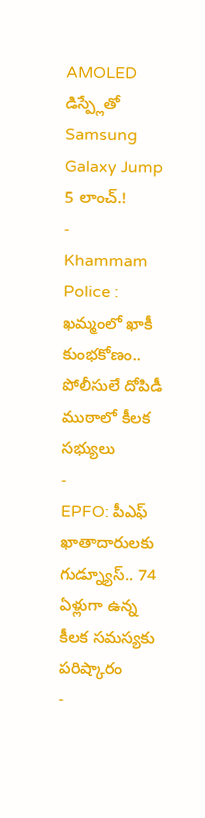AMOLED డిస్ప్లేతో Samsung Galaxy Jump 5 లాంచ్.!
-
Khammam Police : ఖమ్మంలో ఖాకీ కుంభకోణం.. పోలీసులే దోపిడీ ముఠాలో కీలక సభ్యులు
-
EPFO: పీఎఫ్ ఖాతాదారులకు గుడ్న్యూస్.. 74 ఏళ్లుగా ఉన్న కీలక సమస్యకు పరిష్కారం
-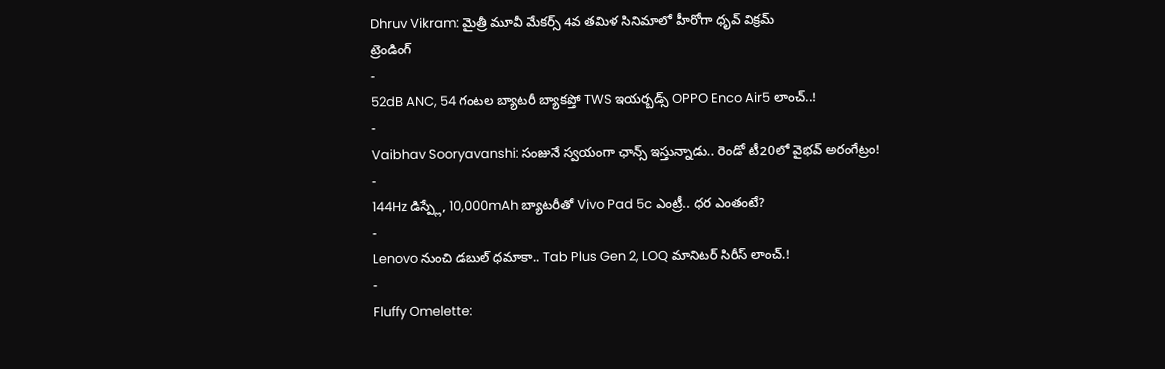Dhruv Vikram: మైత్రీ మూవీ మేకర్స్ 4వ తమిళ సినిమాలో హీరోగా ధృవ్ విక్రమ్
ట్రెండింగ్
-
52dB ANC, 54 గంటల బ్యాటరీ బ్యాకప్తో TWS ఇయర్బడ్స్ OPPO Enco Air5 లాంచ్..!
-
Vaibhav Sooryavanshi: సంజునే స్వయంగా ఛాన్స్ ఇస్తున్నాడు.. రెండో టీ20లో వైభవ్ అరంగేట్రం!
-
144Hz డిస్ప్లే, 10,000mAh బ్యాటరీతో Vivo Pad 5c ఎంట్రీ.. ధర ఎంతంటే?
-
Lenovo నుంచి డబుల్ ధమాకా.. Tab Plus Gen 2, LOQ మానిటర్ సిరీస్ లాంచ్.!
-
Fluffy Omelette: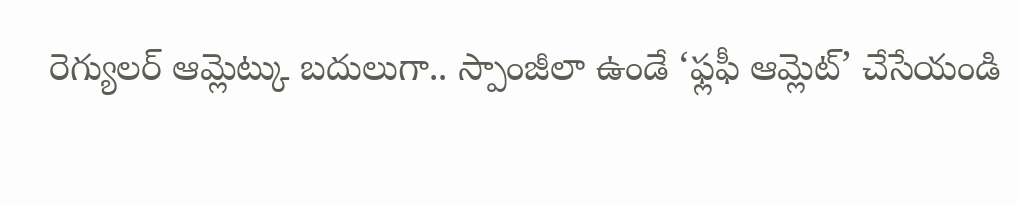రెగ్యులర్ ఆమ్లెట్కు బదులుగా.. స్పాంజీలా ఉండే ‘ఫ్లఫీ ఆమ్లెట్’ చేసేయండి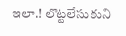ఇలా.! లొట్టలేసుకుని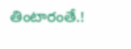తింటారంతే.!